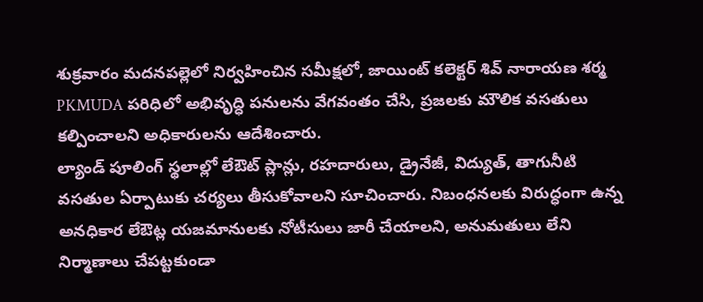శుక్రవారం మదనపల్లెలో నిర్వహించిన సమీక్షలో, జాయింట్ కలెక్టర్ శివ్ నారాయణ శర్మ PKMUDA పరిధిలో అభివృద్ధి పనులను వేగవంతం చేసి, ప్రజలకు మౌలిక వసతులు కల్పించాలని అధికారులను ఆదేశించారు.
ల్యాండ్ పూలింగ్ స్థలాల్లో లేఔట్ ప్లాన్లు, రహదారులు, డ్రైనేజీ, విద్యుత్, తాగునీటి వసతుల ఏర్పాటుకు చర్యలు తీసుకోవాలని సూచించారు. నిబంధనలకు విరుద్ధంగా ఉన్న అనధికార లేఔట్ల యజమానులకు నోటీసులు జారీ చేయాలని, అనుమతులు లేని నిర్మాణాలు చేపట్టకుండా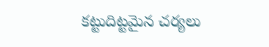కట్టుదిట్టమైన చర్యలు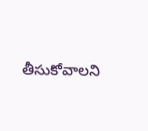తీసుకోవాలని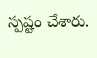స్పష్టం చేశారు.